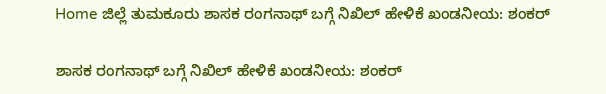Home ಜಿಲ್ಲೆ ತುಮಕೂರು ಶಾಸಕ ರಂಗನಾಥ್ ಬಗ್ಗೆ ನಿಖಿಲ್ ಹೇಳಿಕೆ ಖಂಡನೀಯ: ಶಂಕರ್

ಶಾಸಕ ರಂಗನಾಥ್ ಬಗ್ಗೆ ನಿಖಿಲ್ ಹೇಳಿಕೆ ಖಂಡನೀಯ: ಶಂಕರ್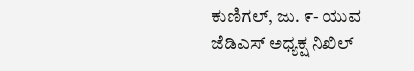ಕುಣಿಗಲ್, ಜು. ೯- ಯುವ ಜೆಡಿಎಸ್ ಅಧ್ಯಕ್ಷ ನಿಖಿಲ್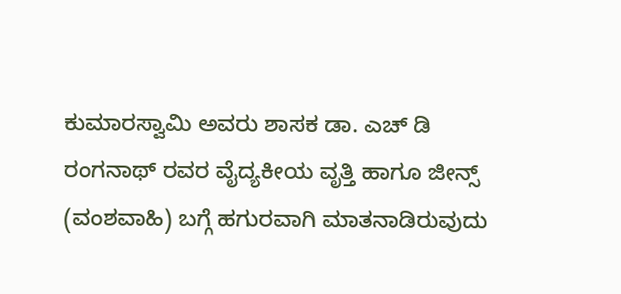ಕುಮಾರಸ್ವಾಮಿ ಅವರು ಶಾಸಕ ಡಾ. ಎಚ್ ಡಿ ರಂಗನಾಥ್ ರವರ ವೈದ್ಯಕೀಯ ವೃತ್ತಿ ಹಾಗೂ ಜೀನ್ಸ್ (ವಂಶವಾಹಿ) ಬಗ್ಗೆ ಹಗುರವಾಗಿ ಮಾತನಾಡಿರುವುದು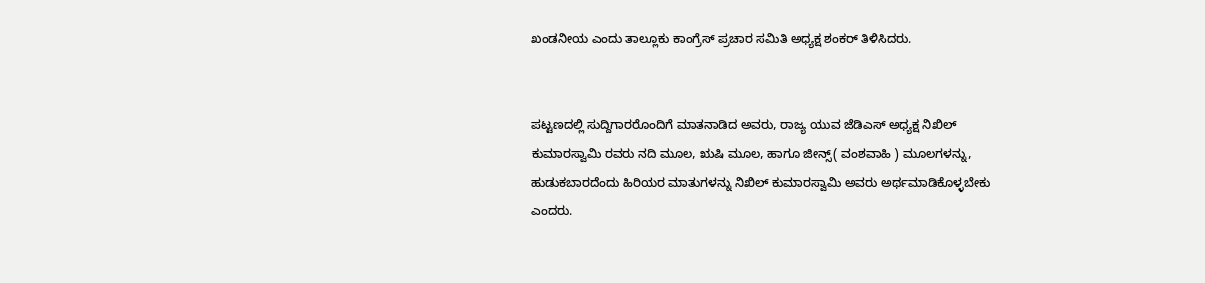ಖಂಡನೀಯ ಎಂದು ತಾಲ್ಲೂಕು ಕಾಂಗ್ರೆಸ್ ಪ್ರಚಾರ ಸಮಿತಿ ಅಧ್ಯಕ್ಷ ಶಂಕರ್ ತಿಳಿಸಿದರು.


ಪಟ್ಟಣದಲ್ಲಿ ಸುದ್ದಿಗಾರರೊಂದಿಗೆ ಮಾತನಾಡಿದ ಅವರು, ರಾಜ್ಯ ಯುವ ಜೆಡಿಎಸ್ ಅಧ್ಯಕ್ಷ ನಿಖಿಲ್ ಕುಮಾರಸ್ವಾಮಿ ರವರು ನದಿ ಮೂಲ, ಋಷಿ ಮೂಲ, ಹಾಗೂ ಜೀನ್ಸ್( ವಂಶವಾಹಿ ) ಮೂಲಗಳನ್ನು, ಹುಡುಕಬಾರದೆಂದು ಹಿರಿಯರ ಮಾತುಗಳನ್ನು ನಿಖಿಲ್ ಕುಮಾರಸ್ವಾಮಿ ಅವರು ಅರ್ಥಮಾಡಿಕೊಳ್ಳಬೇಕು ಎಂದರು.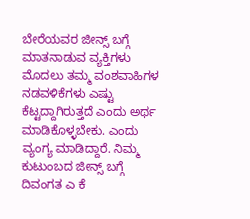ಬೇರೆಯವರ ಜೀನ್ಸ್ ಬಗ್ಗೆ ಮಾತನಾಡುವ ವ್ಯಕ್ತಿಗಳು ಮೊದಲು ತಮ್ಮ ವಂಶವಾಹಿಗಳ ನಡವಳಿಕೆಗಳು ಎಷ್ಟು ಕೆಟ್ಟದ್ದಾಗಿರುತ್ತದೆ ಎಂದು ಅರ್ಥ ಮಾಡಿಕೊಳ್ಳಬೇಕು. ಎಂದು ವ್ಯಂಗ್ಯ ಮಾಡಿದ್ದಾರೆ. ನಿಮ್ಮ ಕುಟುಂಬದ ಜೀನ್ಸ್ ಬಗ್ಗೆ ದಿವಂಗತ ಎ ಕೆ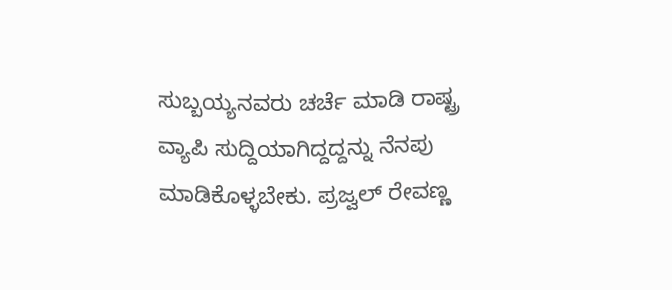ಸುಬ್ಬಯ್ಯನವರು ಚರ್ಚೆ ಮಾಡಿ ರಾಷ್ಟ್ರ ವ್ಯಾಪಿ ಸುದ್ದಿಯಾಗಿದ್ದದ್ದನ್ನು ನೆನಪು ಮಾಡಿಕೊಳ್ಳಬೇಕು. ಪ್ರಜ್ವಲ್ ರೇವಣ್ಣ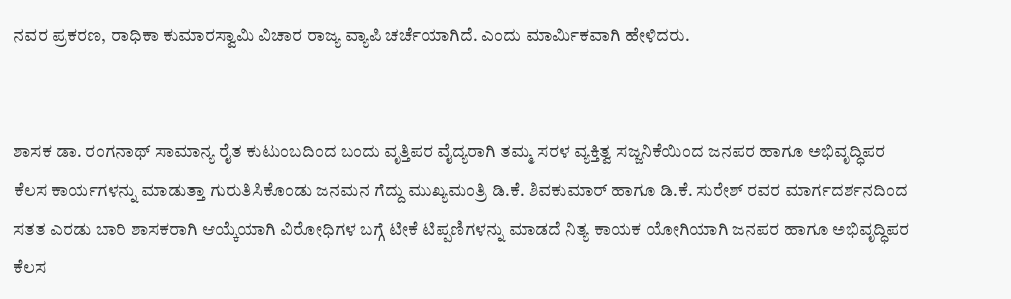ನವರ ಪ್ರಕರಣ, ರಾಧಿಕಾ ಕುಮಾರಸ್ವಾಮಿ ವಿಚಾರ ರಾಜ್ಯ ವ್ಯಾಪಿ ಚರ್ಚೆಯಾಗಿದೆ. ಎಂದು ಮಾರ್ಮಿಕವಾಗಿ ಹೇಳಿದರು.


ಶಾಸಕ ಡಾ. ರಂಗನಾಥ್ ಸಾಮಾನ್ಯ ರೈತ ಕುಟುಂಬದಿಂದ ಬಂದು ವೃತ್ತಿಪರ ವೈದ್ಯರಾಗಿ ತಮ್ಮ ಸರಳ ವ್ಯಕ್ತಿತ್ವ ಸಜ್ಜನಿಕೆಯಿಂದ ಜನಪರ ಹಾಗೂ ಅಭಿವೃದ್ಧಿಪರ ಕೆಲಸ ಕಾರ್ಯಗಳನ್ನು ಮಾಡುತ್ತಾ ಗುರುತಿಸಿಕೊಂಡು ಜನಮನ ಗೆದ್ದು ಮುಖ್ಯಮಂತ್ರಿ ಡಿ.ಕೆ. ಶಿವಕುಮಾರ್ ಹಾಗೂ ಡಿ.ಕೆ. ಸುರೇಶ್ ರವರ ಮಾರ್ಗದರ್ಶನದಿಂದ ಸತತ ಎರಡು ಬಾರಿ ಶಾಸಕರಾಗಿ ಆಯ್ಕೆಯಾಗಿ ವಿರೋಧಿಗಳ ಬಗ್ಗೆ ಟೀಕೆ ಟಿಪ್ಪಣಿಗಳನ್ನು ಮಾಡದೆ ನಿತ್ಯ ಕಾಯಕ ಯೋಗಿಯಾಗಿ ಜನಪರ ಹಾಗೂ ಅಭಿವೃದ್ಧಿಪರ ಕೆಲಸ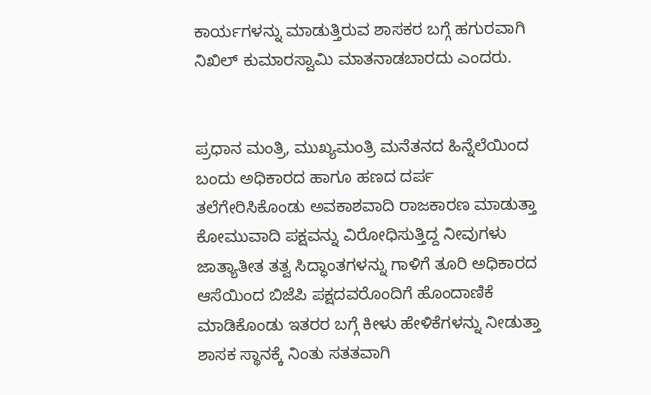ಕಾರ್ಯಗಳನ್ನು ಮಾಡುತ್ತಿರುವ ಶಾಸಕರ ಬಗ್ಗೆ ಹಗುರವಾಗಿ ನಿಖಿಲ್ ಕುಮಾರಸ್ವಾಮಿ ಮಾತನಾಡಬಾರದು ಎಂದರು.


ಪ್ರಧಾನ ಮಂತ್ರಿ, ಮುಖ್ಯಮಂತ್ರಿ ಮನೆತನದ ಹಿನ್ನೆಲೆಯಿಂದ ಬಂದು ಅಧಿಕಾರದ ಹಾಗೂ ಹಣದ ದರ್ಪ ತಲೆಗೇರಿಸಿಕೊಂಡು ಅವಕಾಶವಾದಿ ರಾಜಕಾರಣ ಮಾಡುತ್ತಾ ಕೋಮುವಾದಿ ಪಕ್ಷವನ್ನು ವಿರೋಧಿಸುತ್ತಿದ್ದ ನೀವುಗಳು ಜಾತ್ಯಾತೀತ ತತ್ವ ಸಿದ್ಧಾಂತಗಳನ್ನು ಗಾಳಿಗೆ ತೂರಿ ಅಧಿಕಾರದ ಆಸೆಯಿಂದ ಬಿಜೆಪಿ ಪಕ್ಷದವರೊಂದಿಗೆ ಹೊಂದಾಣಿಕೆ ಮಾಡಿಕೊಂಡು ಇತರರ ಬಗ್ಗೆ ಕೀಳು ಹೇಳಿಕೆಗಳನ್ನು ನೀಡುತ್ತಾ ಶಾಸಕ ಸ್ಥಾನಕ್ಕೆ ನಿಂತು ಸತತವಾಗಿ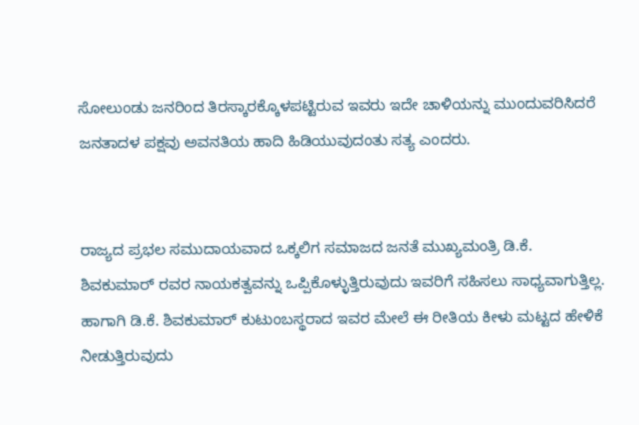ಸೋಲುಂಡು ಜನರಿಂದ ತಿರಸ್ಕಾರಕ್ಕೊಳಪಟ್ಟಿರುವ ಇವರು ಇದೇ ಚಾಳಿಯನ್ನು ಮುಂದುವರಿಸಿದರೆ ಜನತಾದಳ ಪಕ್ಷವು ಅವನತಿಯ ಹಾದಿ ಹಿಡಿಯುವುದಂತು ಸತ್ಯ ಎಂದರು.


ರಾಜ್ಯದ ಪ್ರಭಲ ಸಮುದಾಯವಾದ ಒಕ್ಕಲಿಗ ಸಮಾಜದ ಜನತೆ ಮುಖ್ಯಮಂತ್ರಿ ಡಿ.ಕೆ. ಶಿವಕುಮಾರ್ ರವರ ನಾಯಕತ್ವವನ್ನು ಒಪ್ಪಿಕೊಳ್ಳುತ್ತಿರುವುದು ಇವರಿಗೆ ಸಹಿಸಲು ಸಾಧ್ಯವಾಗುತ್ತಿಲ್ಲ. ಹಾಗಾಗಿ ಡಿ.ಕೆ. ಶಿವಕುಮಾರ್ ಕುಟುಂಬಸ್ಥರಾದ ಇವರ ಮೇಲೆ ಈ ರೀತಿಯ ಕೀಳು ಮಟ್ಟದ ಹೇಳಿಕೆ ನೀಡುತ್ತಿರುವುದು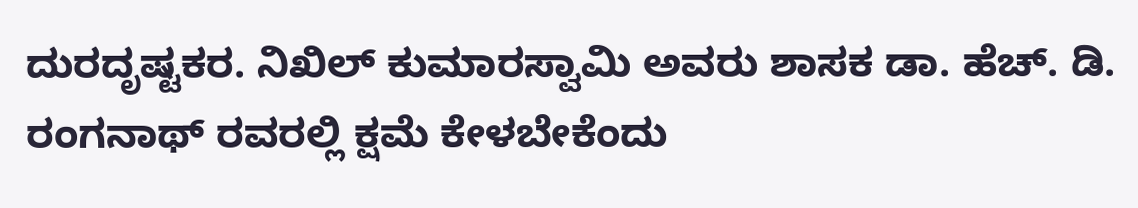ದುರದೃಷ್ಟಕರ. ನಿಖಿಲ್ ಕುಮಾರಸ್ವಾಮಿ ಅವರು ಶಾಸಕ ಡಾ. ಹೆಚ್. ಡಿ. ರಂಗನಾಥ್ ರವರಲ್ಲಿ ಕ್ಷಮೆ ಕೇಳಬೇಕೆಂದು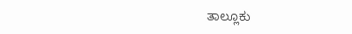ತಾಲ್ಲೂಕು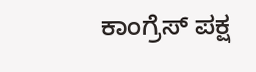ಕಾಂಗ್ರೆಸ್ ಪಕ್ಷ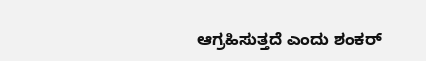ಆಗ್ರಹಿಸುತ್ತದೆ ಎಂದು ಶಂಕರ್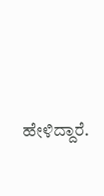ಹೇಳಿದ್ದಾರೆ.